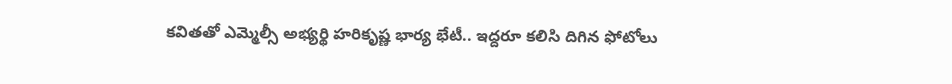కవితతో ఎమ్మెల్సీ అభ్యర్థి హరికృష్ణ భార్య భేటీ.. ఇద్దరూ కలిసి దిగిన ఫోటోలు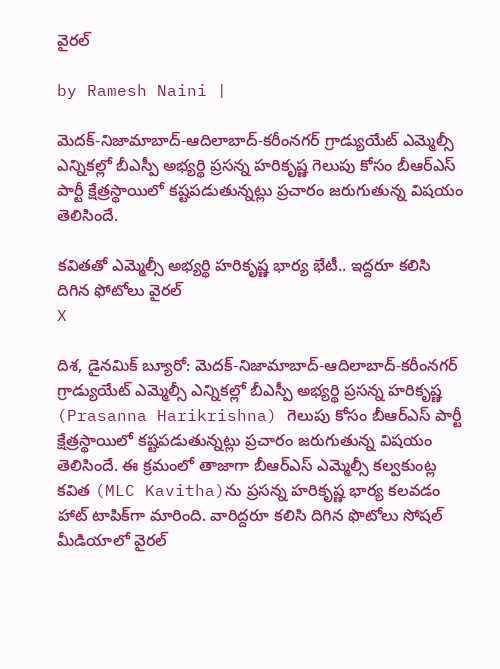వైరల్

by Ramesh Naini |

మెదక్-నిజామాబాద్-ఆదిలాబాద్-కరీంనగర్ గ్రాడ్యుయేట్ ఎమ్మెల్సీ ఎన్నికల్లో బీఎస్పీ అభ్యర్థి ప్రసన్న హరికృష్ణ గెలుపు కోసం బీఆర్ఎస్ పార్టీ క్షేత్రస్థాయిలో కష్టపడుతున్నట్లు ప్రచారం జరుగుతున్న విషయం తెలిసిందే.

కవితతో ఎమ్మెల్సీ అభ్యర్థి హరికృష్ణ భార్య భేటీ.. ఇద్దరూ కలిసి దిగిన ఫోటోలు వైరల్
X

దిశ, డైనమిక్ బ్యూరో: మెదక్-నిజామాబాద్-ఆదిలాబాద్-కరీంనగర్ గ్రాడ్యుయేట్ ఎమ్మెల్సీ ఎన్నికల్లో బీఎస్పీ అభ్యర్థి ప్రసన్న హరికృష్ణ (Prasanna Harikrishna) గెలుపు కోసం బీఆర్ఎస్ పార్టీ క్షేత్రస్థాయిలో కష్టపడుతున్నట్లు ప్రచారం జరుగుతున్న విషయం తెలిసిందే. ఈ క్రమంలో తాజాగా బీఆర్ఎస్ ఎమ్మెల్సీ కల్వకుంట్ల కవిత (MLC Kavitha)ను ప్రసన్న హరికృష్ణ భార్య కలవడం హాట్ టాపిక్‌గా మారింది. వారిద్దరూ కలిసి దిగిన ఫొటోలు సోషల్ మీడియాలో వైరల్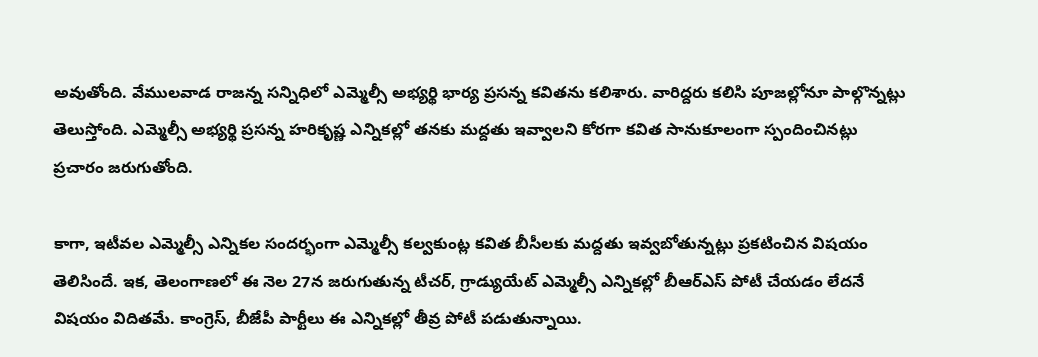అవుతోంది. వేములవాడ‌ రాజన్న సన్నిధిలో ఎమ్మెల్సీ అభ్యర్థి భార్య ప్రసన్న కవితను కలిశారు. వారిద్దరు కలిసి పూజల్లోనూ పాల్గొన్నట్లు తెలుస్తోంది. ఎమ్మెల్సీ అభ్యర్థి ప్రసన్న హరికృష్ణ ఎన్నికల్లో తనకు మద్దతు ఇవ్వాలని కోరగా కవిత సానుకూలంగా స్పందించినట్లు ప్రచారం జరుగుతోంది.

కాగా, ఇటీవల ఎమ్మెల్సీ ఎన్నికల సందర్భంగా ఎమ్మెల్సీ కల్వకుంట్ల కవిత బీసీలకు మద్దతు ఇవ్వబోతున్నట్లు ప్రకటించిన విషయం తెలిసిందే. ఇక, తెలంగాణలో ఈ నెల 27న జరుగుతున్న టీచర్, గ్రాడ్యుయేట్ ఎమ్మెల్సీ ఎన్నికల్లో బీఆర్ఎస్ పోటీ చేయడం లేదనే విషయం విదితమే. కాంగ్రెస్, బీజేపీ పార్టీలు ఈ ఎన్నికల్లో తీవ్ర పోటీ పడుతున్నాయి.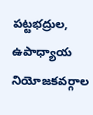పట్టభద్రుల, ఉపాధ్యాయ నియోజకవర్గాల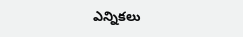ఎన్నికలు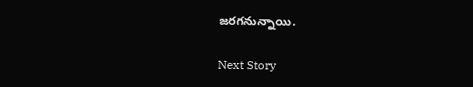జరగనున్నాయి.

Next Story